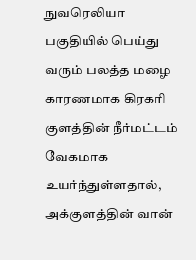நுவரெலியா பகுதியில் பெய்து வரும் பலத்த மழை காரணமாக கிரகரி குளத்தின் நீர்மட்டம் வேகமாக உயர்ந்துள்ளதால், அக்குளத்தின் வான்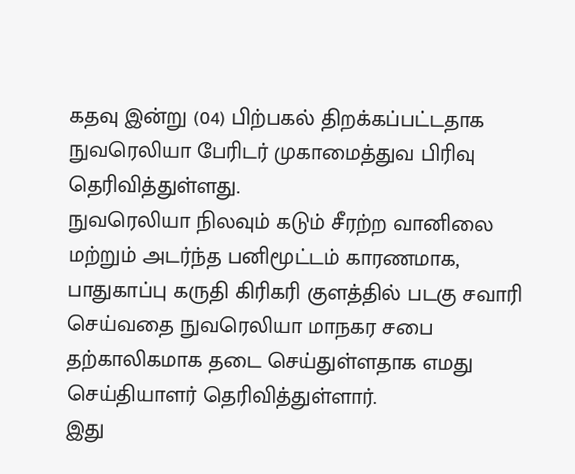கதவு இன்று (04) பிற்பகல் திறக்கப்பட்டதாக நுவரெலியா பேரிடர் முகாமைத்துவ பிரிவு தெரிவித்துள்ளது.
நுவரெலியா நிலவும் கடும் சீரற்ற வானிலை மற்றும் அடர்ந்த பனிமூட்டம் காரணமாக, பாதுகாப்பு கருதி கிரிகரி குளத்தில் படகு சவாரி செய்வதை நுவரெலியா மாநகர சபை தற்காலிகமாக தடை செய்துள்ளதாக எமது செய்தியாளர் தெரிவித்துள்ளார்.
இது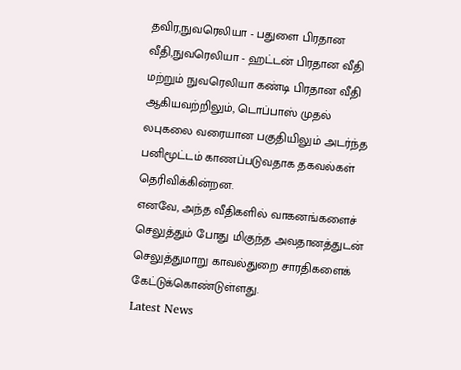தவிர,நுவரெலியா - பதுளை பிரதான வீதி,நுவரெலியா - ஹட்டன் பிரதான வீதி மற்றும் நுவரெலியா கண்டி பிரதான வீதி ஆகியவற்றிலும், டொப்பாஸ் முதல் லபுகலை வரையான பகுதியிலும் அடர்ந்த பனிமூட்டம் காணப்படுவதாக தகவல்கள் தெரிவிக்கின்றன.
எனவே, அந்த வீதிகளில் வாகனங்களைச் செலுத்தும் போது மிகுந்த அவதானத்துடன் செலுத்துமாறு காவல்துறை சாரதிகளைக் கேட்டுக்கொண்டுள்ளது.
Latest News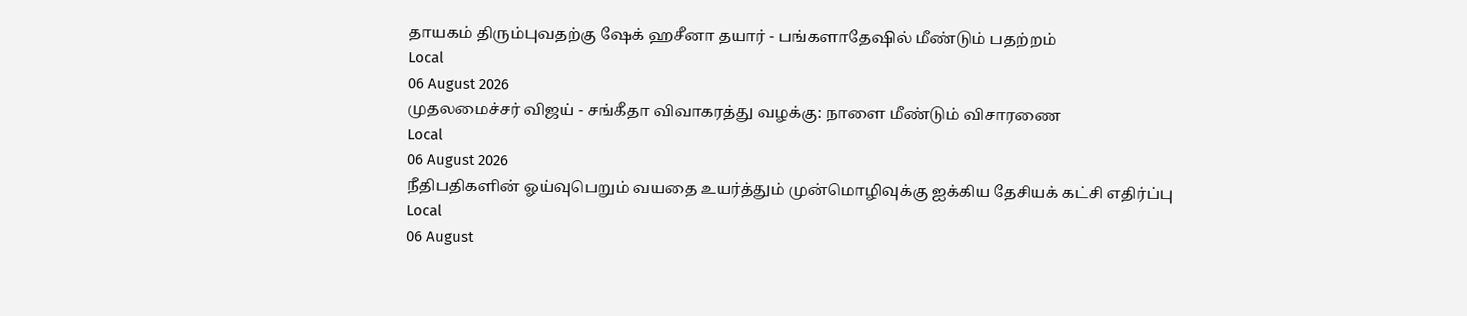தாயகம் திரும்புவதற்கு ஷேக் ஹசீனா தயார் - பங்களாதேஷில் மீண்டும் பதற்றம்
Local
06 August 2026
முதலமைச்சர் விஜய் - சங்கீதா விவாகரத்து வழக்கு: நாளை மீண்டும் விசாரணை
Local
06 August 2026
நீதிபதிகளின் ஓய்வுபெறும் வயதை உயர்த்தும் முன்மொழிவுக்கு ஐக்கிய தேசியக் கட்சி எதிர்ப்பு
Local
06 August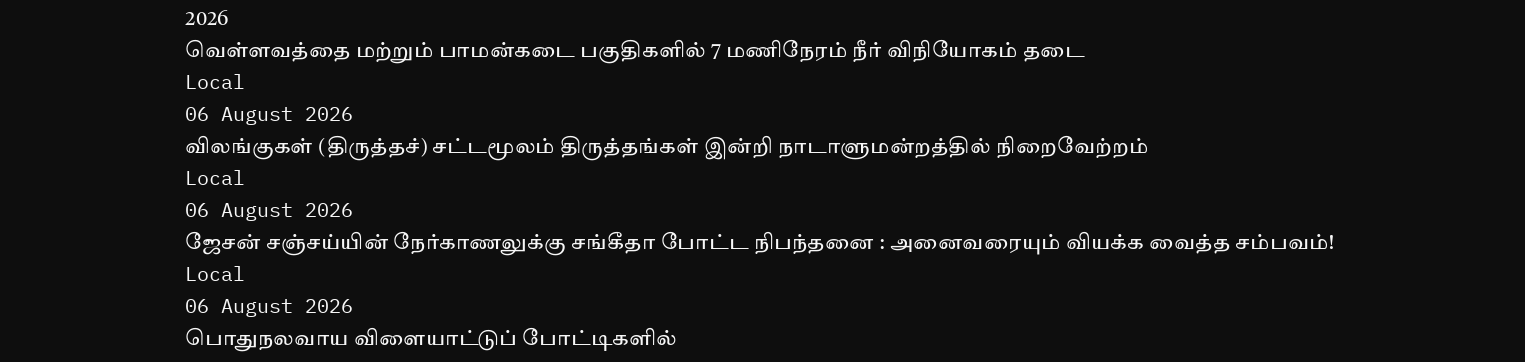2026
வெள்ளவத்தை மற்றும் பாமன்கடை பகுதிகளில் 7 மணிநேரம் நீர் விநியோகம் தடை
Local
06 August 2026
விலங்குகள் (திருத்தச்) சட்டமூலம் திருத்தங்கள் இன்றி நாடாளுமன்றத்தில் நிறைவேற்றம்
Local
06 August 2026
ஜேசன் சஞ்சய்யின் நேர்காணலுக்கு சங்கீதா போட்ட நிபந்தனை : அனைவரையும் வியக்க வைத்த சம்பவம்!
Local
06 August 2026
பொதுநலவாய விளையாட்டுப் போட்டிகளில்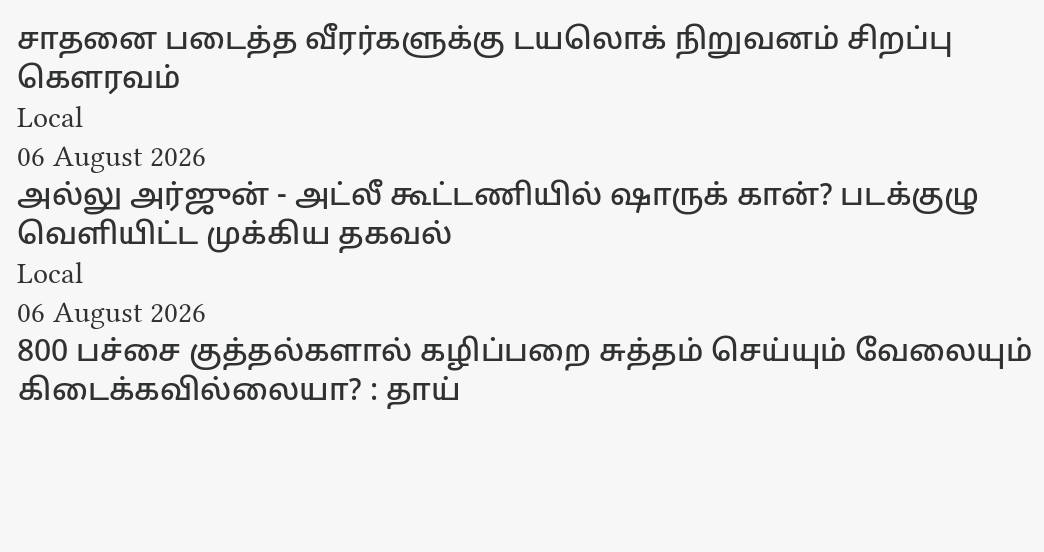சாதனை படைத்த வீரர்களுக்கு டயலொக் நிறுவனம் சிறப்பு கௌரவம்
Local
06 August 2026
அல்லு அர்ஜுன் - அட்லீ கூட்டணியில் ஷாருக் கான்? படக்குழு வெளியிட்ட முக்கிய தகவல்
Local
06 August 2026
800 பச்சை குத்தல்களால் கழிப்பறை சுத்தம் செய்யும் வேலையும் கிடைக்கவில்லையா? : தாய்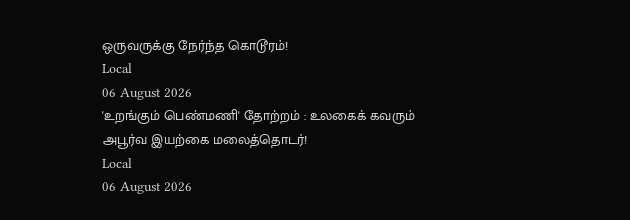ஒருவருக்கு நேர்ந்த கொடூரம்!
Local
06 August 2026
'உறங்கும் பெண்மணி' தோற்றம் : உலகைக் கவரும் அபூர்வ இயற்கை மலைத்தொடர்!
Local
06 August 2026